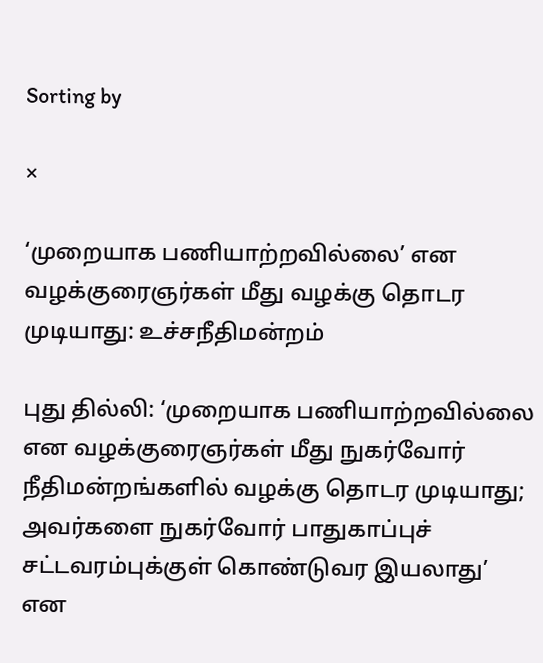Sorting by

×

‘முறையாக பணியாற்றவில்லை’ என வழக்குரைஞர்கள் மீது வழக்கு தொடர முடியாது: உச்சநீதிமன்றம்

புது தில்லி: ‘முறையாக பணியாற்றவில்லை என வழக்குரைஞர்கள் மீது நுகர்வோர் நீதிமன்றங்களில் வழக்கு தொடர முடியாது; அவர்களை நுகர்வோர் பாதுகாப்புச் சட்டவரம்புக்குள் கொண்டுவர இயலாது’ என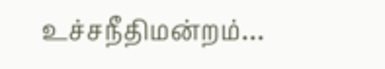உச்சநீதிமன்றம்…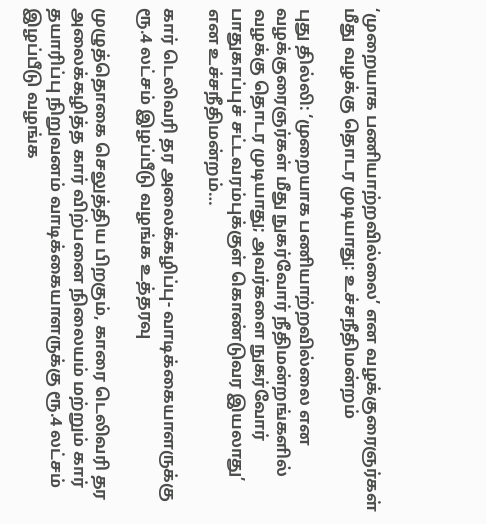‘முறையாக பணியாற்றவில்லை’ என வழக்குரைஞர்கள் மீது வழக்கு தொடர முடியாது: உச்சநீதிமன்றம்

புது தில்லி: ‘முறையாக பணியாற்றவில்லை என வழக்குரைஞர்கள் மீது நுகர்வோர் நீதிமன்றங்களில் வழக்கு தொடர முடியாது; அவர்களை நுகர்வோர் பாதுகாப்புச் சட்டவரம்புக்குள் கொண்டுவர இயலாது’ என உச்சநீதிமன்றம்…

கார் டெலிவரி தர அலைக்கழிப்பு- வாடிக்கையாளருக்கு ரூ.4 லட்சம் இழப்பீடு வழங்க உத்தரவு

முழுத்தொகை செலுத்திய பிறகும், காரை டெலிவரி தர அலைக்கழித்த கார் விற்பனை நிலையம் மற்றும் கார் தயாரிப்பு நிறுவனம் வாடிக்கையாளருக்கு ரூ.4 லட்சம் இழப்பீடு வழங்க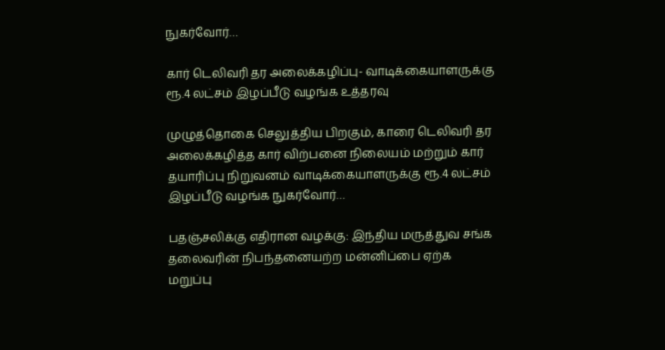நுகர்வோர்…

கார் டெலிவரி தர அலைக்கழிப்பு- வாடிக்கையாளருக்கு ரூ.4 லட்சம் இழப்பீடு வழங்க உத்தரவு

முழுத்தொகை செலுத்திய பிறகும், காரை டெலிவரி தர அலைக்கழித்த கார் விற்பனை நிலையம் மற்றும் கார் தயாரிப்பு நிறுவனம் வாடிக்கையாளருக்கு ரூ.4 லட்சம் இழப்பீடு வழங்க நுகர்வோர்…

பதஞ்சலிக்கு எதிரான வழக்கு: இந்திய மருத்துவ சங்க தலைவரின் நிபந்தனையற்ற மன்னிப்பை ஏற்க மறுப்பு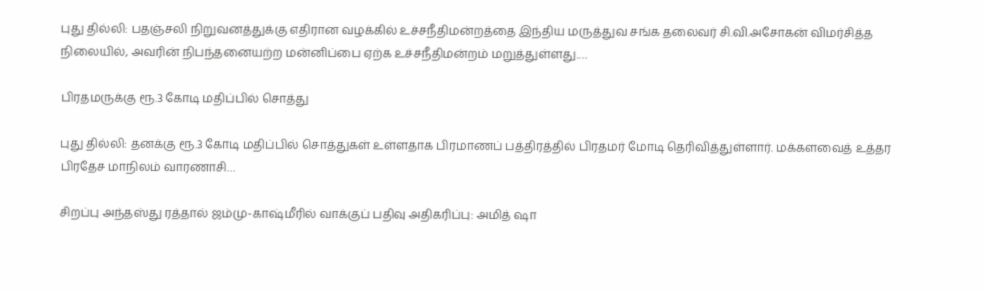புது தில்லி: பதஞ்சலி நிறுவனத்துக்கு எதிரான வழக்கில் உச்சநீதிமன்றத்தை இந்திய மருத்துவ சங்க தலைவர் சி.வி.அசோகன் விமர்சித்த நிலையில், அவரின் நிபந்தனையற்ற மன்னிப்பை ஏற்க உச்சநீதிமன்றம் மறுத்துள்ளது.…

பிரதமருக்கு ரூ.3 கோடி மதிப்பில் சொத்து

புது தில்லி: தனக்கு ரூ.3 கோடி மதிப்பில் சொத்துகள் உள்ளதாக பிரமாணப் பத்திரத்தில் பிரதமர் மோடி தெரிவித்துள்ளார். மக்களவைத் உத்தர பிரதேச மாநிலம் வாரணாசி…

சிறப்பு அந்தஸ்து ரத்தால் ஜம்மு-காஷ்மீரில் வாக்குப் பதிவு அதிகரிப்பு: அமித் ஷா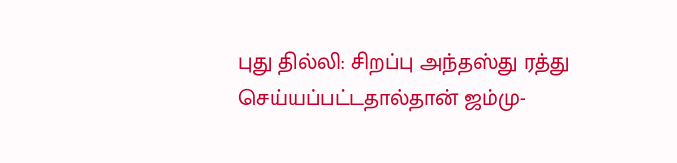புது தில்லி: சிறப்பு அந்தஸ்து ரத்து செய்யப்பட்டதால்தான் ஜம்மு-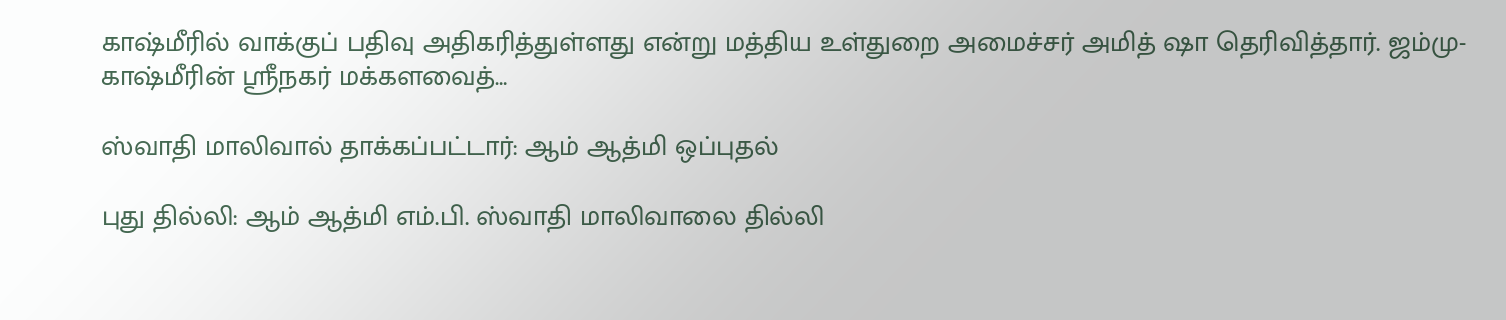காஷ்மீரில் வாக்குப் பதிவு அதிகரித்துள்ளது என்று மத்திய உள்துறை அமைச்சர் அமித் ஷா தெரிவித்தார். ஜம்மு-காஷ்மீரின் ஸ்ரீநகர் மக்களவைத்…

ஸ்வாதி மாலிவால் தாக்கப்பட்டார்: ஆம் ஆத்மி ஒப்புதல்

புது தில்லி: ஆம் ஆத்மி எம்.பி. ஸ்வாதி மாலிவாலை தில்லி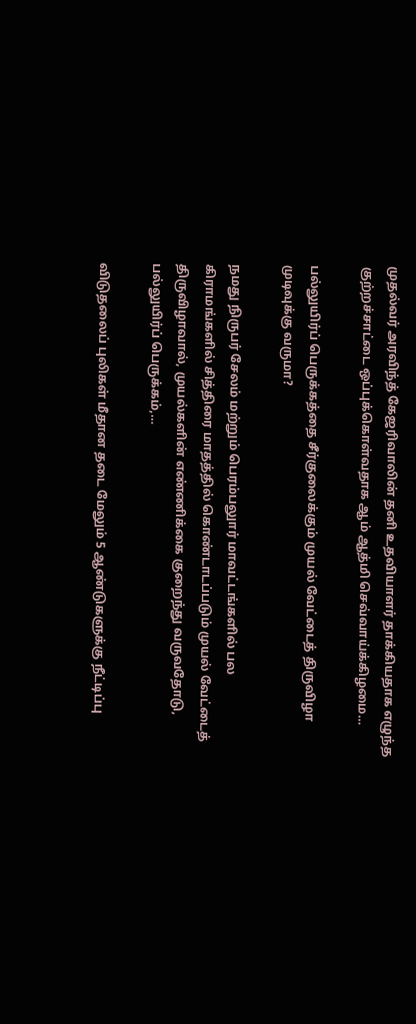முதல்வர் அரவிந்த் கேஜரிவாலின் தனி உதவியாளர் தாக்கியதாக எழுந்த குற்றச்சாட்டை ஒப்புக்கொள்வதாக ஆம் ஆத்மி செவ்வாய்க்கிழமை…

பல்லுயிர்ப் பெருக்கத்தை சீர்குலைக்கும் முயல் வேட்டைத் திருவிழா முடிவுக்கு வருமா?

நமது நிருபர் சேலம் மற்றும் பெரம்பலுார் மாவட்டங்களில் பல கிராமங்களில் சித்திரை மாதத்தில் கொண்டாடப்படும் முயல் வேட்டைத் திருவிழாவால், முயல்களின் எண்ணிக்கை குறைந்து வருவதோடு, பல்லுயிர்ப் பெருக்கம்,…

விடுதலைப் புலிகள் மீதான தடை மேலும் 5 ஆண்டுகளுக்கு நீட்டிப்பு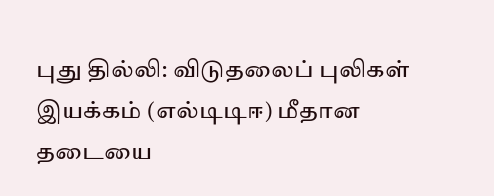புது தில்லி: விடுதலைப் புலிகள் இயக்கம் (எல்டிடிஈ) மீதான தடையை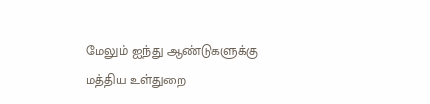மேலும் ஐந்து ஆண்டுகளுக்கு மத்திய உள்துறை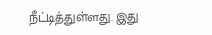நீட்டித்துள்ளது. இது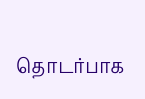தொடர்பாக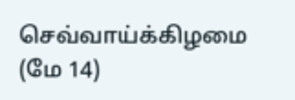செவ்வாய்க்கிழமை (மே 14)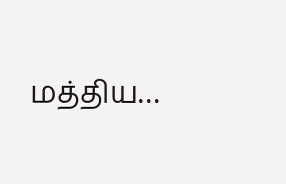மத்திய…